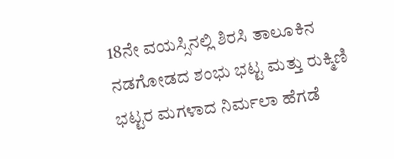18ನೇ ವಯಸ್ಸಿನಲ್ಲಿ ಶಿರಸಿ ತಾಲೂಕಿನ ನಡಗೋಡದ ಶಂಭು ಭಟ್ಟ ಮತ್ತು ರುಕ್ಮಿಣಿ ಭಟ್ಟರ ಮಗಳಾದ ನಿರ್ಮಲಾ ಹೆಗಡೆ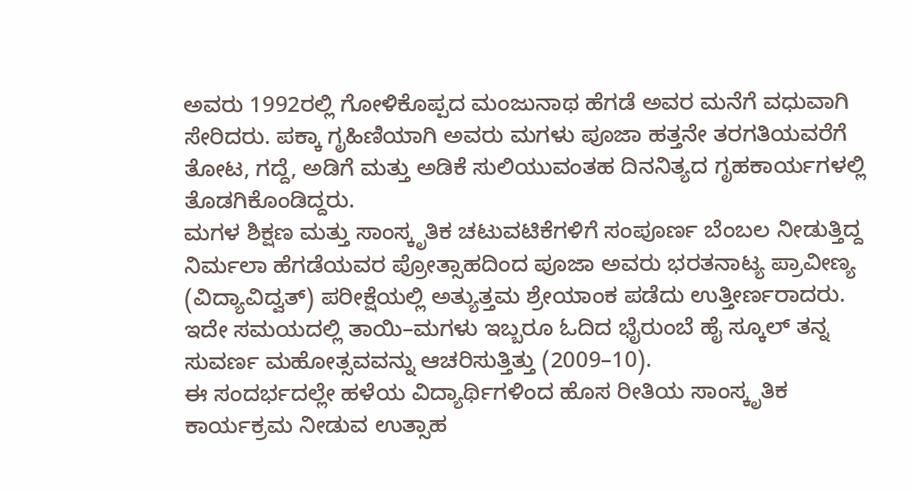ಅವರು 1992ರಲ್ಲಿ ಗೋಳಿಕೊಪ್ಪದ ಮಂಜುನಾಥ ಹೆಗಡೆ ಅವರ ಮನೆಗೆ ವಧುವಾಗಿ ಸೇರಿದರು. ಪಕ್ಕಾ ಗೃಹಿಣಿಯಾಗಿ ಅವರು ಮಗಳು ಪೂಜಾ ಹತ್ತನೇ ತರಗತಿಯವರೆಗೆ ತೋಟ, ಗದ್ದೆ, ಅಡಿಗೆ ಮತ್ತು ಅಡಿಕೆ ಸುಲಿಯುವಂತಹ ದಿನನಿತ್ಯದ ಗೃಹಕಾರ್ಯಗಳಲ್ಲಿ ತೊಡಗಿಕೊಂಡಿದ್ದರು.
ಮಗಳ ಶಿಕ್ಷಣ ಮತ್ತು ಸಾಂಸ್ಕೃತಿಕ ಚಟುವಟಿಕೆಗಳಿಗೆ ಸಂಪೂರ್ಣ ಬೆಂಬಲ ನೀಡುತ್ತಿದ್ದ ನಿರ್ಮಲಾ ಹೆಗಡೆಯವರ ಪ್ರೋತ್ಸಾಹದಿಂದ ಪೂಜಾ ಅವರು ಭರತನಾಟ್ಯ ಪ್ರಾವೀಣ್ಯ (ವಿದ್ಯಾವಿದ್ವತ್) ಪರೀಕ್ಷೆಯಲ್ಲಿ ಅತ್ಯುತ್ತಮ ಶ್ರೇಯಾಂಕ ಪಡೆದು ಉತ್ತೀರ್ಣರಾದರು. ಇದೇ ಸಮಯದಲ್ಲಿ ತಾಯಿ–ಮಗಳು ಇಬ್ಬರೂ ಓದಿದ ಭೈರುಂಬೆ ಹೈ ಸ್ಕೂಲ್ ತನ್ನ ಸುವರ್ಣ ಮಹೋತ್ಸವವನ್ನು ಆಚರಿಸುತ್ತಿತ್ತು (2009–10).
ಈ ಸಂದರ್ಭದಲ್ಲೇ ಹಳೆಯ ವಿದ್ಯಾರ್ಥಿಗಳಿಂದ ಹೊಸ ರೀತಿಯ ಸಾಂಸ್ಕೃತಿಕ ಕಾರ್ಯಕ್ರಮ ನೀಡುವ ಉತ್ಸಾಹ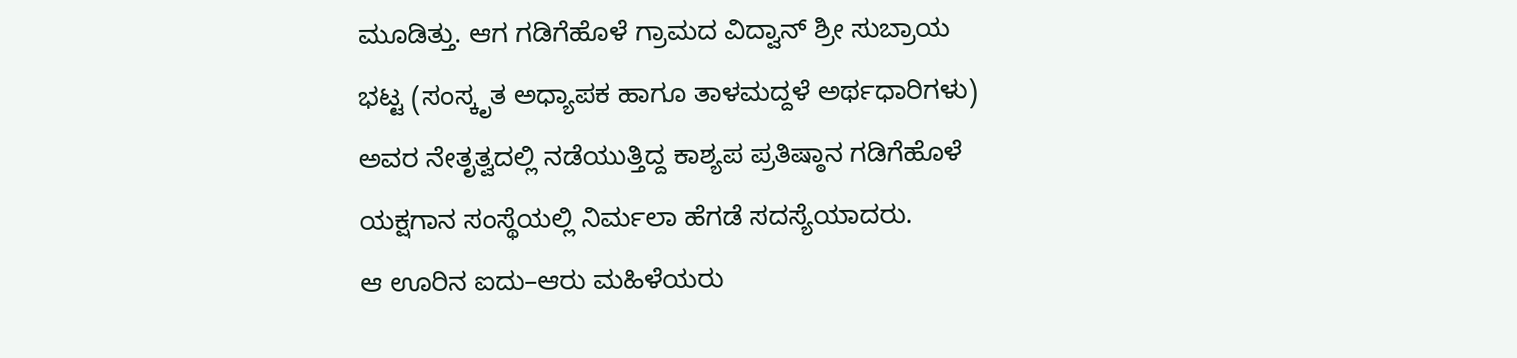ಮೂಡಿತ್ತು. ಆಗ ಗಡಿಗೆಹೊಳೆ ಗ್ರಾಮದ ವಿದ್ವಾನ್ ಶ್ರೀ ಸುಬ್ರಾಯ ಭಟ್ಟ (ಸಂಸ್ಕೃತ ಅಧ್ಯಾಪಕ ಹಾಗೂ ತಾಳಮದ್ದಳೆ ಅರ್ಥಧಾರಿಗಳು) ಅವರ ನೇತೃತ್ವದಲ್ಲಿ ನಡೆಯುತ್ತಿದ್ದ ಕಾಶ್ಯಪ ಪ್ರತಿಷ್ಠಾನ ಗಡಿಗೆಹೊಳೆ ಯಕ್ಷಗಾನ ಸಂಸ್ಥೆಯಲ್ಲಿ ನಿರ್ಮಲಾ ಹೆಗಡೆ ಸದಸ್ಯೆಯಾದರು.
ಆ ಊರಿನ ಐದು–ಆರು ಮಹಿಳೆಯರು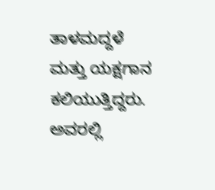ತಾಳಮದ್ದಳೆ ಮತ್ತು ಯಕ್ಷಗಾನ ಕಲಿಯುತ್ತಿದ್ದರು. ಅವರಲ್ಲಿ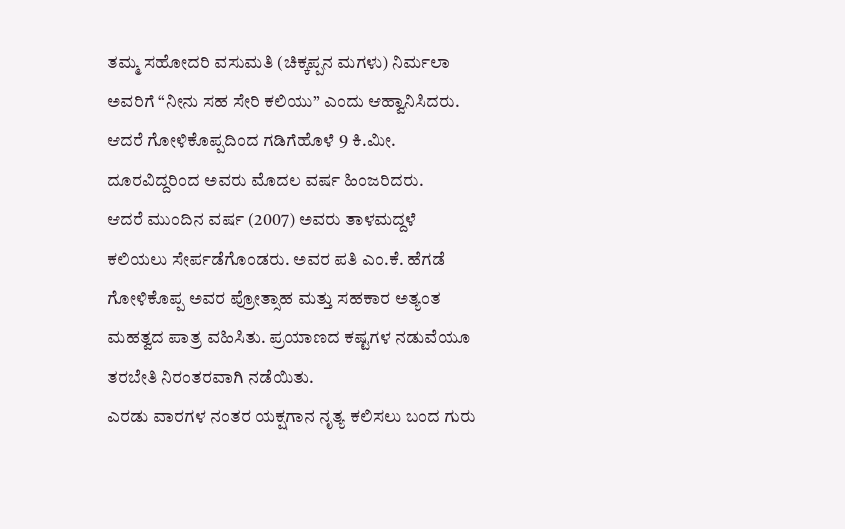ತಮ್ಮ ಸಹೋದರಿ ವಸುಮತಿ (ಚಿಕ್ಕಪ್ಪನ ಮಗಳು) ನಿರ್ಮಲಾ ಅವರಿಗೆ “ನೀನು ಸಹ ಸೇರಿ ಕಲಿಯು” ಎಂದು ಆಹ್ವಾನಿಸಿದರು. ಆದರೆ ಗೋಳಿಕೊಪ್ಪದಿಂದ ಗಡಿಗೆಹೊಳೆ 9 ಕಿ.ಮೀ. ದೂರವಿದ್ದರಿಂದ ಅವರು ಮೊದಲ ವರ್ಷ ಹಿಂಜರಿದರು.
ಆದರೆ ಮುಂದಿನ ವರ್ಷ (2007) ಅವರು ತಾಳಮದ್ದಳೆ ಕಲಿಯಲು ಸೇರ್ಪಡೆಗೊಂಡರು. ಅವರ ಪತಿ ಎಂ.ಕೆ. ಹೆಗಡೆ ಗೋಳಿಕೊಪ್ಪ ಅವರ ಪ್ರೋತ್ಸಾಹ ಮತ್ತು ಸಹಕಾರ ಅತ್ಯಂತ ಮಹತ್ವದ ಪಾತ್ರ ವಹಿಸಿತು. ಪ್ರಯಾಣದ ಕಷ್ಟಗಳ ನಡುವೆಯೂ ತರಬೇತಿ ನಿರಂತರವಾಗಿ ನಡೆಯಿತು.
ಎರಡು ವಾರಗಳ ನಂತರ ಯಕ್ಷಗಾನ ನೃತ್ಯ ಕಲಿಸಲು ಬಂದ ಗುರು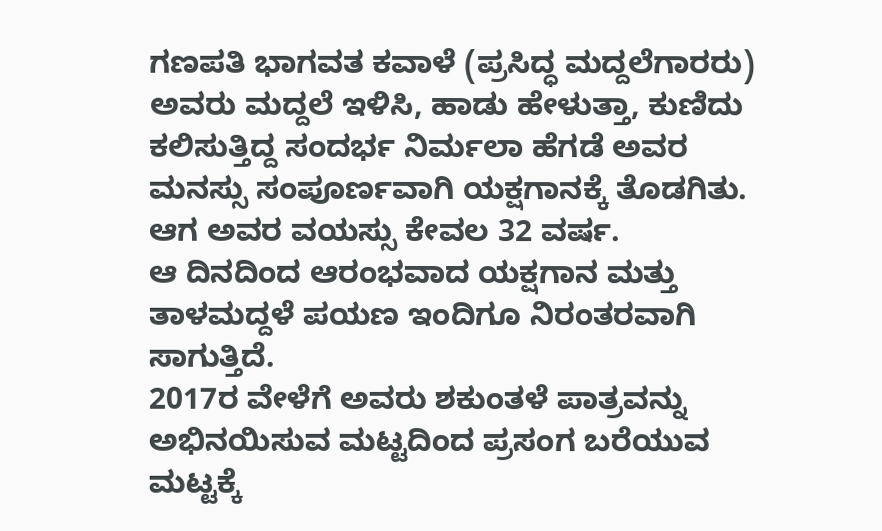ಗಣಪತಿ ಭಾಗವತ ಕವಾಳೆ (ಪ್ರಸಿದ್ಧ ಮದ್ದಲೆಗಾರರು) ಅವರು ಮದ್ದಲೆ ಇಳಿಸಿ, ಹಾಡು ಹೇಳುತ್ತಾ, ಕುಣಿದು ಕಲಿಸುತ್ತಿದ್ದ ಸಂದರ್ಭ ನಿರ್ಮಲಾ ಹೆಗಡೆ ಅವರ ಮನಸ್ಸು ಸಂಪೂರ್ಣವಾಗಿ ಯಕ್ಷಗಾನಕ್ಕೆ ತೊಡಗಿತು. ಆಗ ಅವರ ವಯಸ್ಸು ಕೇವಲ 32 ವರ್ಷ.
ಆ ದಿನದಿಂದ ಆರಂಭವಾದ ಯಕ್ಷಗಾನ ಮತ್ತು ತಾಳಮದ್ದಳೆ ಪಯಣ ಇಂದಿಗೂ ನಿರಂತರವಾಗಿ ಸಾಗುತ್ತಿದೆ.
2017ರ ವೇಳೆಗೆ ಅವರು ಶಕುಂತಳೆ ಪಾತ್ರವನ್ನು ಅಭಿನಯಿಸುವ ಮಟ್ಟದಿಂದ ಪ್ರಸಂಗ ಬರೆಯುವ ಮಟ್ಟಕ್ಕೆ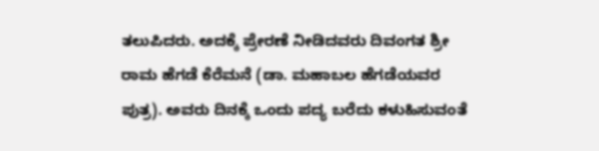ತಲುಪಿದರು. ಅದಕ್ಕೆ ಪ್ರೇರಣೆ ನೀಡಿದವರು ದಿವಂಗತ ಶ್ರೀ ರಾಮ ಹೆಗಡೆ ಕೆರೆಮನೆ (ಡಾ. ಮಹಾಬಲ ಹೆಗಡೆಯವರ ಪುತ್ರ). ಅವರು ದಿನಕ್ಕೆ ಒಂದು ಪದ್ಯ ಬರೆದು ಕಳುಹಿಸುವಂತೆ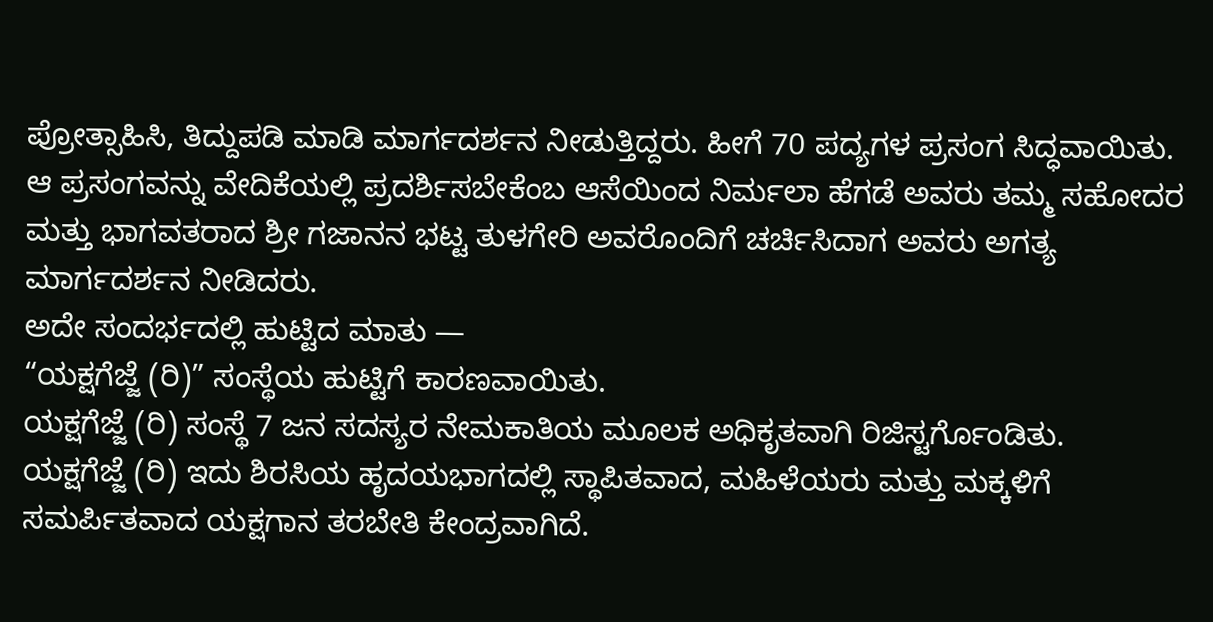ಪ್ರೋತ್ಸಾಹಿಸಿ, ತಿದ್ದುಪಡಿ ಮಾಡಿ ಮಾರ್ಗದರ್ಶನ ನೀಡುತ್ತಿದ್ದರು. ಹೀಗೆ 70 ಪದ್ಯಗಳ ಪ್ರಸಂಗ ಸಿದ್ಧವಾಯಿತು.
ಆ ಪ್ರಸಂಗವನ್ನು ವೇದಿಕೆಯಲ್ಲಿ ಪ್ರದರ್ಶಿಸಬೇಕೆಂಬ ಆಸೆಯಿಂದ ನಿರ್ಮಲಾ ಹೆಗಡೆ ಅವರು ತಮ್ಮ ಸಹೋದರ ಮತ್ತು ಭಾಗವತರಾದ ಶ್ರೀ ಗಜಾನನ ಭಟ್ಟ ತುಳಗೇರಿ ಅವರೊಂದಿಗೆ ಚರ್ಚಿಸಿದಾಗ ಅವರು ಅಗತ್ಯ ಮಾರ್ಗದರ್ಶನ ನೀಡಿದರು.
ಅದೇ ಸಂದರ್ಭದಲ್ಲಿ ಹುಟ್ಟಿದ ಮಾತು —
“ಯಕ್ಷಗೆಜ್ಜೆ (ರಿ)” ಸಂಸ್ಥೆಯ ಹುಟ್ಟಿಗೆ ಕಾರಣವಾಯಿತು.
ಯಕ್ಷಗೆಜ್ಜೆ (ರಿ) ಸಂಸ್ಥೆ 7 ಜನ ಸದಸ್ಯರ ನೇಮಕಾತಿಯ ಮೂಲಕ ಅಧಿಕೃತವಾಗಿ ರಿಜಿಸ್ಟರ್ಗೊಂಡಿತು.
ಯಕ್ಷಗೆಜ್ಜೆ (ರಿ) ಇದು ಶಿರಸಿಯ ಹೃದಯಭಾಗದಲ್ಲಿ ಸ್ಥಾಪಿತವಾದ, ಮಹಿಳೆಯರು ಮತ್ತು ಮಕ್ಕಳಿಗೆ ಸಮರ್ಪಿತವಾದ ಯಕ್ಷಗಾನ ತರಬೇತಿ ಕೇಂದ್ರವಾಗಿದೆ.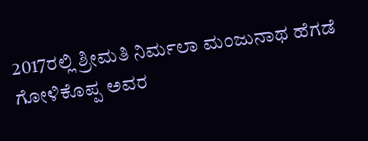2017ರಲ್ಲಿ ಶ್ರೀಮತಿ ನಿರ್ಮಲಾ ಮಂಜುನಾಥ ಹೆಗಡೆ ಗೋಳಿಕೊಪ್ಪ ಅವರ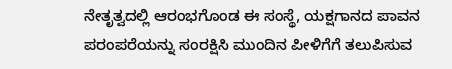ನೇತೃತ್ವದಲ್ಲಿ ಆರಂಭಗೊಂಡ ಈ ಸಂಸ್ಥೆ, ಯಕ್ಷಗಾನದ ಪಾವನ ಪರಂಪರೆಯನ್ನು ಸಂರಕ್ಷಿಸಿ ಮುಂದಿನ ಪೀಳಿಗೆಗೆ ತಲುಪಿಸುವ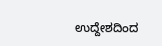ಉದ್ದೇಶದಿಂದ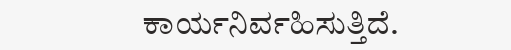ಕಾರ್ಯನಿರ್ವಹಿಸುತ್ತಿದೆ.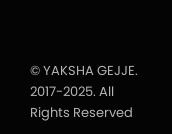© YAKSHA GEJJE. 2017-2025. All Rights Reserved